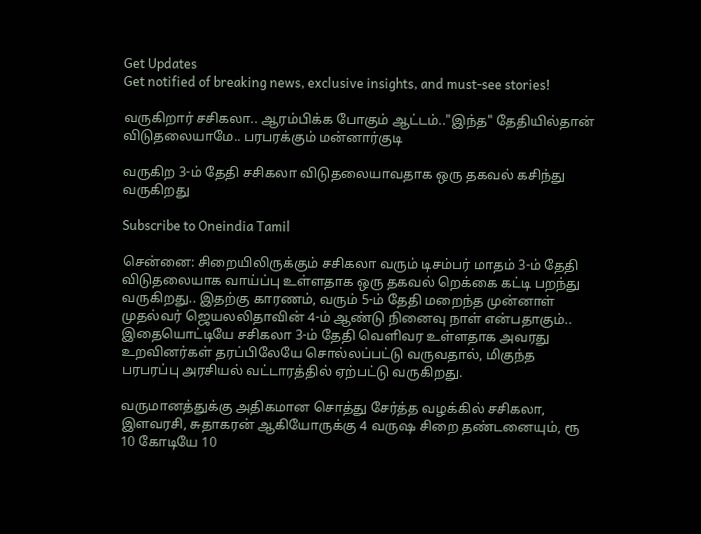Get Updates
Get notified of breaking news, exclusive insights, and must-see stories!

வருகிறார் சசிகலா.. ஆரம்பிக்க போகும் ஆட்டம்.."இந்த" தேதியில்தான் விடுதலையாமே.. பரபரக்கும் மன்னார்குடி

வருகிற 3-ம் தேதி சசிகலா விடுதலையாவதாக ஒரு தகவல் கசிந்து வருகிறது

Subscribe to Oneindia Tamil

சென்னை: சிறையிலிருக்கும் சசிகலா வரும் டிசம்பர் மாதம் 3-ம் தேதி விடுதலையாக வாய்ப்பு உள்ளதாக ஒரு தகவல் றெக்கை கட்டி பறந்து வருகிறது.. இதற்கு காரணம், வரும் 5-ம் தேதி மறைந்த முன்னாள் முதல்வர் ஜெயலலிதாவின் 4-ம் ஆண்டு நினைவு நாள் என்பதாகும்.. இதையொட்டியே சசிகலா 3-ம் தேதி வெளிவர உள்ளதாக அவரது உறவினர்கள் தரப்பிலேயே சொல்லப்பட்டு வருவதால், மிகுந்த பரபரப்பு அரசியல் வட்டாரத்தில் ஏற்பட்டு வருகிறது.

வருமானத்துக்கு அதிகமான சொத்து சேர்த்த வழக்கில் சசிகலா, இளவரசி, சுதாகரன் ஆகியோருக்கு 4 வருஷ சிறை தண்டனையும், ரூ 10 கோடியே 10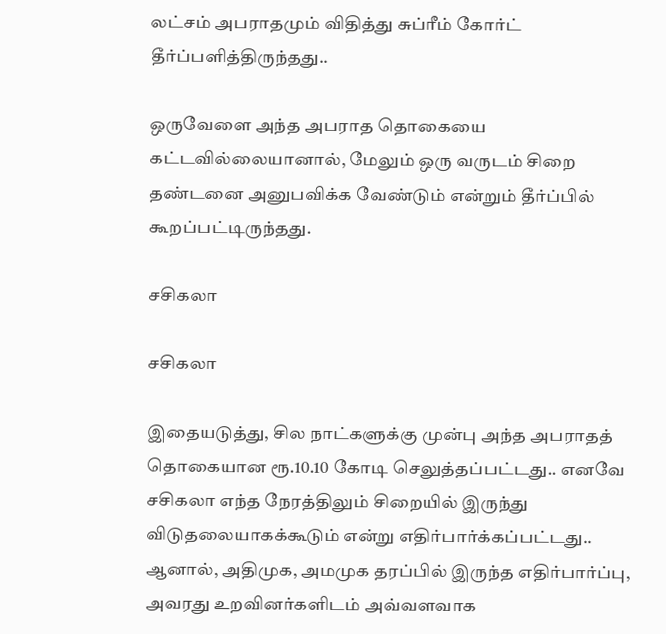லட்சம் அபராதமும் விதித்து சுப்ரீம் கோர்ட் தீர்ப்பளித்திருந்தது..

ஒருவேளை அந்த அபராத தொகையை கட்டவில்லையானால், மேலும் ஒரு வருடம் சிறை தண்டனை அனுபவிக்க வேண்டும் என்றும் தீர்ப்பில் கூறப்பட்டிருந்தது.

சசிகலா

சசிகலா

இதையடுத்து, சில நாட்களுக்கு முன்பு அந்த அபராதத் தொகையான ரூ.10.10 கோடி செலுத்தப்பட்டது.. எனவே சசிகலா எந்த நேரத்திலும் சிறையில் இருந்து விடுதலையாகக்கூடும் என்று எதிர்பார்க்கப்பட்டது.. ஆனால், அதிமுக, அமமுக தரப்பில் இருந்த எதிர்பார்ப்பு, அவரது உறவினர்களிடம் அவ்வளவாக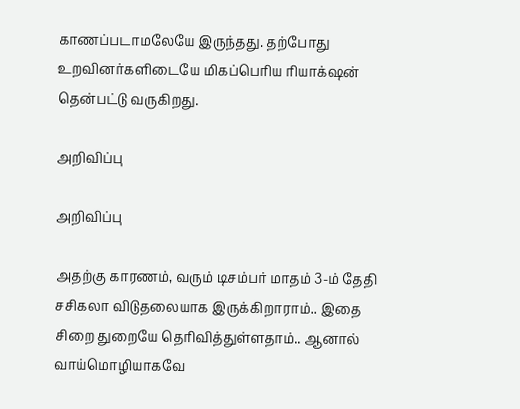காணப்படாமலேயே இருந்தது. தற்போது உறவினர்களிடையே மிகப்பெரிய ரியாக்‌ஷன் தென்பட்டு வருகிறது.

அறிவிப்பு

அறிவிப்பு

அதற்கு காரணம், வரும் டிசம்பர் மாதம் 3-ம் தேதி சசிகலா விடுதலையாக இருக்கிறாராம்.. இதை சிறை துறையே தெரிவித்துள்ளதாம்.. ஆனால் வாய்மொழியாகவே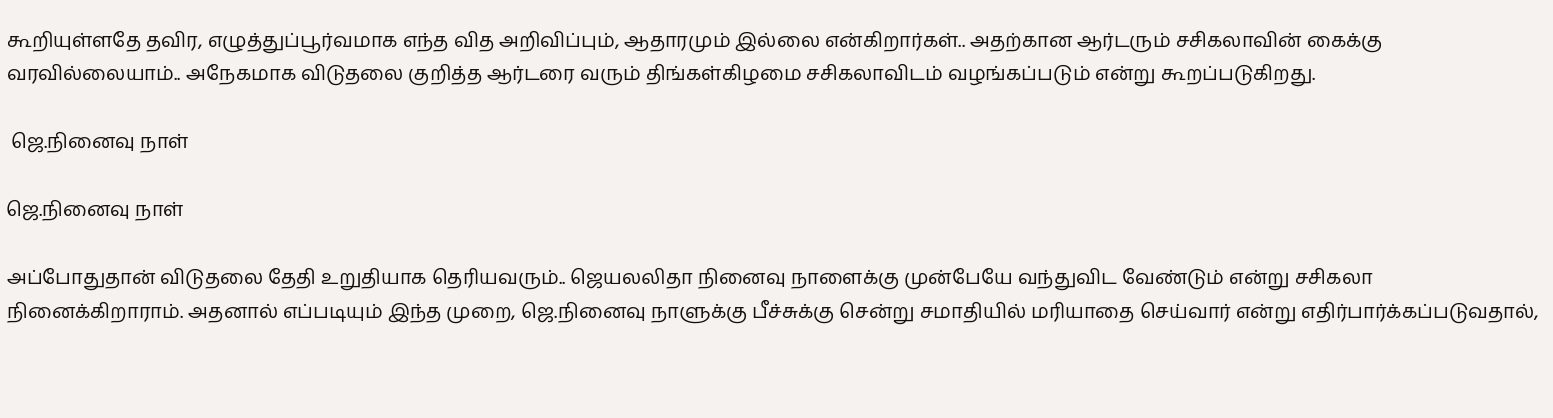கூறியுள்ளதே தவிர, எழுத்துப்பூர்வமாக எந்த வித அறிவிப்பும், ஆதாரமும் இல்லை என்கிறார்கள்.. அதற்கான ஆர்டரும் சசிகலாவின் கைக்கு வரவில்லையாம்.. அநேகமாக விடுதலை குறித்த ஆர்டரை வரும் திங்கள்கிழமை சசிகலாவிடம் வழங்கப்படும் என்று கூறப்படுகிறது.

 ஜெ.நினைவு நாள்

ஜெ.நினைவு நாள்

அப்போதுதான் விடுதலை தேதி உறுதியாக தெரியவரும்.. ஜெயலலிதா நினைவு நாளைக்கு முன்பேயே வந்துவிட வேண்டும் என்று சசிகலா நினைக்கிறாராம். அதனால் எப்படியும் இந்த முறை, ஜெ.நினைவு நாளுக்கு பீச்சுக்கு சென்று சமாதியில் மரியாதை செய்வார் என்று எதிர்பார்க்கப்படுவதால்,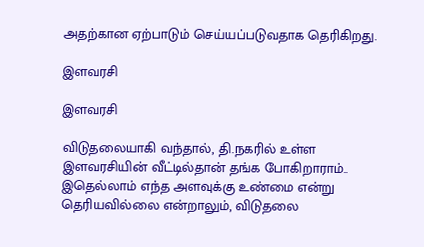அதற்கான ஏற்பாடும் செய்யப்படுவதாக தெரிகிறது.

இளவரசி

இளவரசி

விடுதலையாகி வந்தால், தி.நகரில் உள்ள இளவரசியின் வீட்டில்தான் தங்க போகிறாராம்.. இதெல்லாம் எந்த அளவுக்கு உண்மை என்று தெரியவில்லை என்றாலும், விடுதலை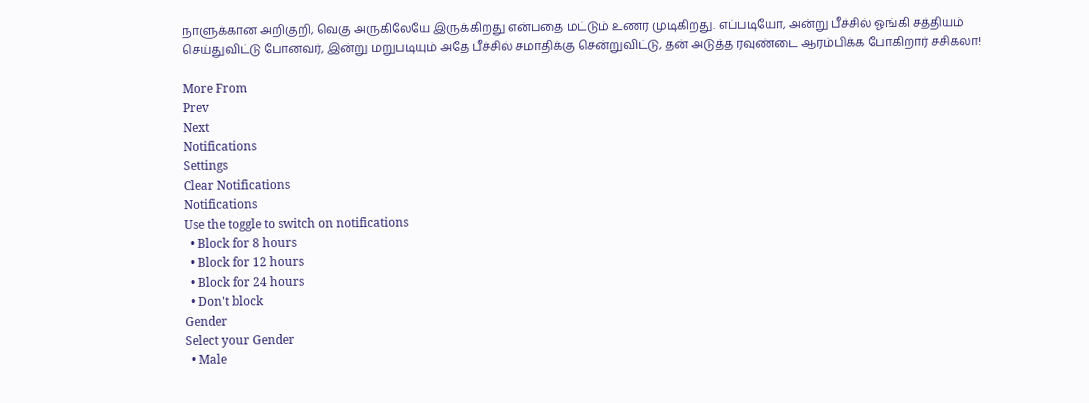நாளுக்கான அறிகுறி, வெகு அருகிலேயே இருக்கிறது என்பதை மட்டும் உணர முடிகிறது. எப்படியோ, அன்று பீச்சில் ஓங்கி சத்தியம் செய்துவிட்டு போனவர், இன்று மறுபடியும் அதே பீச்சில் சமாதிக்கு சென்றுவிட்டு, தன் அடுத்த ரவுண்டை ஆரம்பிக்க போகிறார் சசிகலா!

More From
Prev
Next
Notifications
Settings
Clear Notifications
Notifications
Use the toggle to switch on notifications
  • Block for 8 hours
  • Block for 12 hours
  • Block for 24 hours
  • Don't block
Gender
Select your Gender
  • Male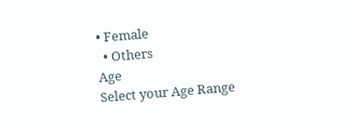• Female
  • Others
Age
Select your Age Range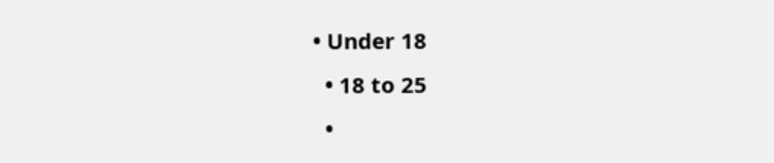• Under 18
  • 18 to 25
  •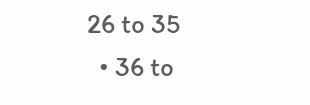26 to 35
  • 36 to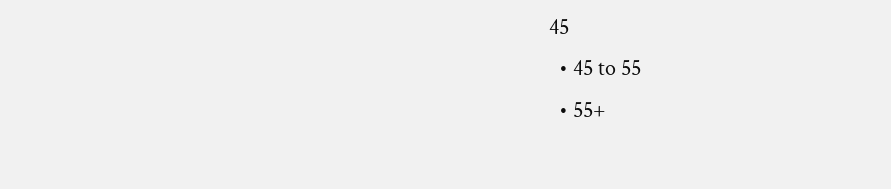45
  • 45 to 55
  • 55+